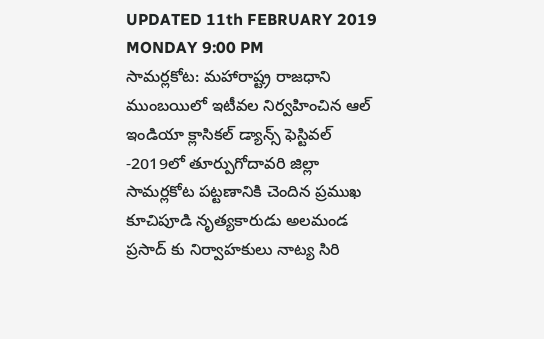UPDATED 11th FEBRUARY 2019 MONDAY 9:00 PM
సామర్లకోట: మహారాష్ట్ర రాజధాని ముంబయిలో ఇటీవల నిర్వహించిన ఆల్ ఇండియా క్లాసికల్ డ్యాన్స్ ఫెస్టివల్ -2019లో తూర్పుగోదావరి జిల్లా సామర్లకోట పట్టణానికి చెందిన ప్రముఖ కూచిపూడి నృత్యకారుడు అలమండ ప్రసాద్ కు నిర్వాహకులు నాట్య సిరి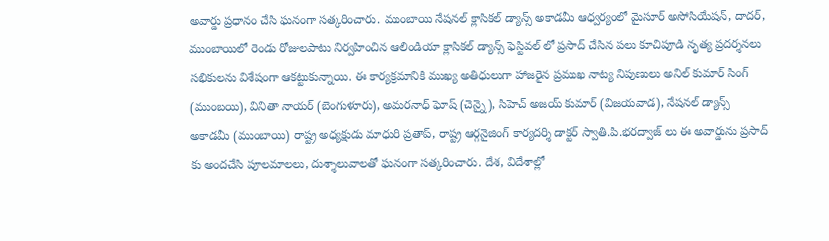అవార్డు ప్రధానం చేసి ఘనంగా సత్కరించారు. ముంబాయి నేషనల్ క్లాసికల్ డ్యాన్స్ అకాడమీ ఆధ్వర్యంలో మైసూర్ అసోసియేషన్, దాదర్, ముంబాయిలో రెండు రోజులపాటు నిర్వహించిన ఆలిండియా క్లాసికల్ డ్యాన్స్ ఫెస్టివల్ లో ప్రసాద్ చేసిన పలు కూచిపూడి నృత్య ప్రదర్శనలు సభికులను విశేషంగా ఆకట్టుకున్నాయి. ఈ కార్యక్రమానికి ముఖ్య అతిధులుగా హాజరైన ప్రముఖ నాట్య నిపుణులు అనిల్ కుమార్ సింగ్ (ముంబయి), వినితా నాయర్ (బెంగుళూరు), అమరనాధ్ ఘోష్ (చెన్నై), సిహెచ్ అజయ్ కుమార్ (విజయవాడ), నేషనల్ డ్యాన్స్ అకాడమీ (ముంబాయి) రాష్ట్ర అధ్యక్షుడు మాధురి ప్రతాప్, రాష్ట్ర ఆర్గనైజింగ్ కార్యదర్శి డాక్టర్ స్వాతి.పి.భరద్వాజ్ లు ఈ అవార్డును ప్రసాద్ కు అందచేసి పూలమాలలు, దుశ్శాలువాలతో ఘనంగా సత్కరించారు. దేశ, విదేశాల్లో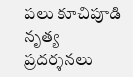పలు కూచిపూడి నృత్య ప్రదర్శనలు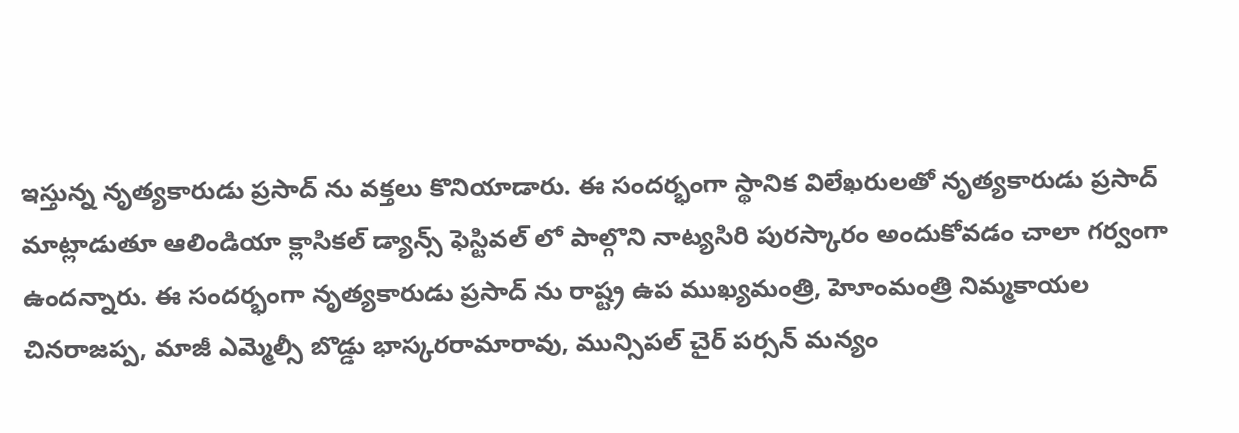ఇస్తున్న నృత్యకారుడు ప్రసాద్ ను వక్తలు కొనియాడారు. ఈ సందర్భంగా స్థానిక విలేఖరులతో నృత్యకారుడు ప్రసాద్ మాట్లాడుతూ ఆలిండియా క్లాసికల్ డ్యాన్స్ ఫెస్టివల్ లో పాల్గొని నాట్యసిరి పురస్కారం అందుకోవడం చాలా గర్వంగా ఉందన్నారు. ఈ సందర్భంగా నృత్యకారుడు ప్రసాద్ ను రాష్ట్ర ఉప ముఖ్యమంత్రి, హెూంమంత్రి నిమ్మకాయల చినరాజప్ప, మాజీ ఎమ్మెల్సీ బొడ్డు భాస్కరరామారావు, మున్సిపల్ చైర్ పర్సన్ మన్యం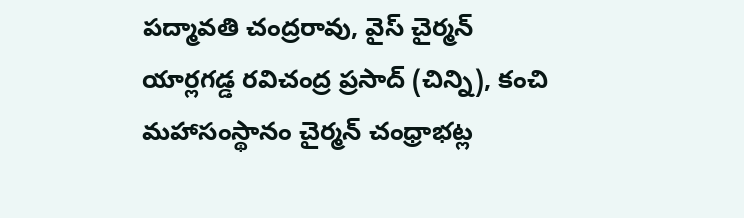పద్మావతి చంద్రరావు, వైస్ చైర్మన్ యార్లగడ్డ రవిచంద్ర ప్రసాద్ (చిన్ని), కంచి మహాసంస్థానం చైర్మన్ చంధ్రాభట్ల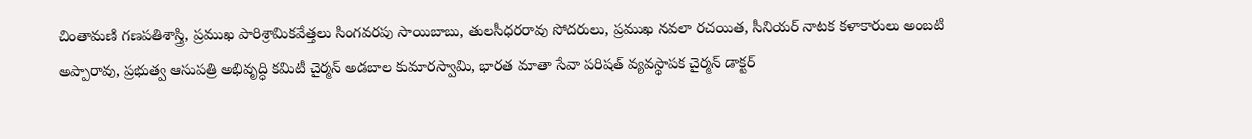చింతామణి గణపతిశాస్త్రి, ప్రముఖ పారిశ్రామికవేత్తలు సింగవరపు సాయిబాబు, తులసీధరరావు సోదరులు, ప్రముఖ నవలా రచయిత, సీనియర్ నాటక కళాకారులు అంబటి అప్పారావు, ప్రభుత్వ ఆసుపత్రి అభివృద్ధి కమిటీ చైర్మన్ అడబాల కుమారస్వామి, భారత మాతా సేవా పరిషత్ వ్యవస్థాపక చైర్మన్ డాక్టర్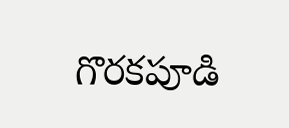గొరకపూడి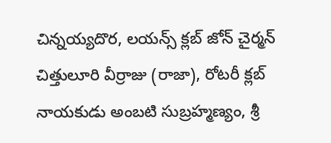చిన్నయ్యదొర, లయన్స్ క్లబ్ జోన్ చైర్మన్ చిత్తులూరి వీర్రాజు (రాజా), రోటరీ క్లబ్ నాయకుడు అంబటి సుబ్రహ్మణ్యం, శ్రీ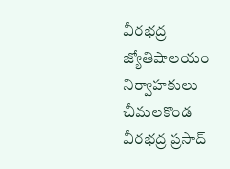వీరభద్ర జ్యోతిషాలయం నిర్వాహకులు చీమలకొండ వీరభద్ర ప్రసాద్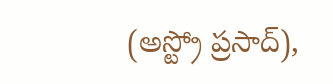(అస్ట్రో ప్రసాద్),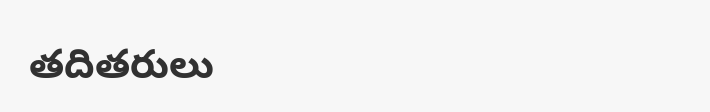తదితరులు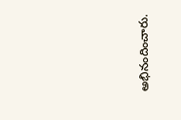అభినందించారు.